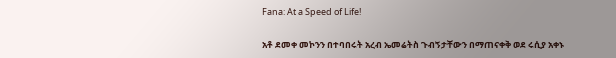Fana: At a Speed of Life!

አቶ ደመቀ መኮንን በተባበሩት አረብ ኤመሬትስ ጉብኝታቸውን በማጠናቀቅ ወደ ሩሲያ አቀኑ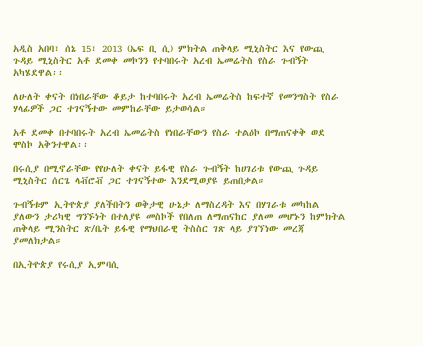አዲስ አበባ፣ ሰኔ 15፣ 2013 (ኤፍ ቢ ሲ) ምክትል ጠቅላይ ሚኒስትር እና የውጪ ጉዳይ ሚኒስትር አቶ ደመቀ መኮንን የተባበሩት አረብ ኤመሬትስ የስራ ጉብኝት አካሄደዋል፡፡

ለሁለት ቀናት በነበራቸው ቆይታ ከተባበሩት አረብ ኤመሬትስ ከፍተኛ የመንግስት የስራ ሃላፊዎች ጋር ተገናኝተው መምከራቸው ይታወሳል።

አቶ ደመቀ በተባበሩት አረብ ኤመሬትስ የነበራቸውን የስራ ተልዕኮ በማጠናቀቅ ወደ ሞስኮ አቅንተዋል፡፡

በሩሲያ በሚኖራቸው የየሁለት ቀናት ይፋዊ የስራ ጉብኝት ከሀገሪቱ የውጪ ጉዳይ ሚኒስትር ሰርጌ ላቭሮቭ ጋር ተገናኝተው እንደሚወያዩ ይጠበቃል።

ጉብኝቱም ኢትዮጵያ ያለችበትን ወቅታዊ ሁኔታ ለማስረዳት እና በሃገራቱ መካከል ያለውን ታሪካዊ ግንኙነት በተለያዩ መስኮች የበለጠ ለማጠናከር ያለመ መሆኑን ከምክትል ጠቅላይ ሚንስትር ጽ/ቤት ይፋዊ የማህበራዊ ትስስር ገጽ ላይ ያገኘነው መረጃ ያመለክታል።

በኢትዮጵያ የሩሲያ ኢምባሲ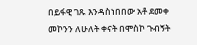በይፋዊ ገጹ እንዳስነበበው አቶ ደመቀ መኮንን ለሁለት ቀናት በሞስኮ ጉብኝት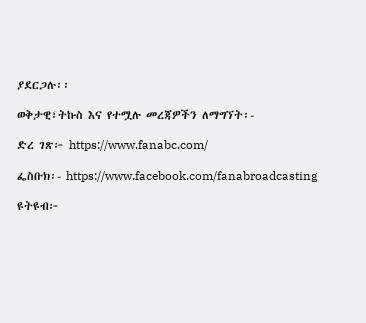ያደርጋሉ፡፡

ወቅታዊ፣ትኩስ እና የተሟሉ መረጃዎችን ለማግኘት፡-

ድረ ገጽ፦ https://www.fanabc.com/

ፌስቡክ፡- https://www.facebook.com/fanabroadcasting

ዩትዩብ፦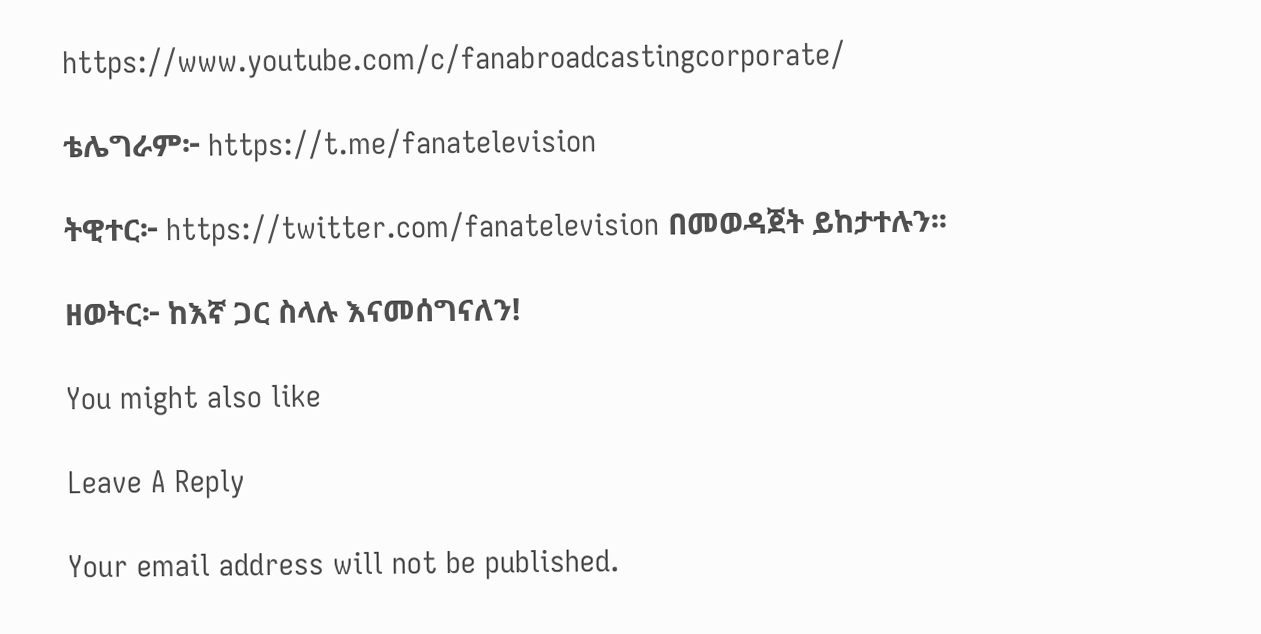https://www.youtube.com/c/fanabroadcastingcorporate/

ቴሌግራም፦ https://t.me/fanatelevision

ትዊተር፦ https://twitter.com/fanatelevision በመወዳጀት ይከታተሉን፡፡

ዘወትር፦ ከእኛ ጋር ስላሉ እናመሰግናለን!

You might also like

Leave A Reply

Your email address will not be published.